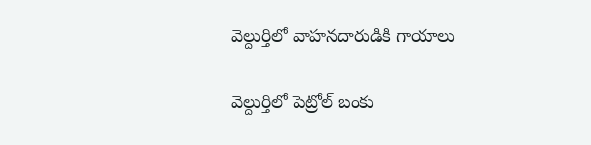వెల్దుర్తిలో వాహనదారుడికి గాయాలు

వెల్దుర్తిలో పెట్రోల్ బంకు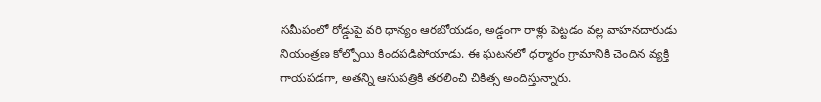సమీపంలో రోడ్డుపై వరి ధాన్యం ఆరబోయడం, అడ్డంగా రాళ్లు పెట్టడం వల్ల వాహనదారుడు నియంత్రణ కోల్పోయి కిందపడిపోయాడు. ఈ ఘటనలో ధర్మారం గ్రామానికి చెందిన వ్యక్తి గాయపడగా, అతన్ని ఆసుపత్రికి తరలించి చికిత్స అందిస్తున్నారు.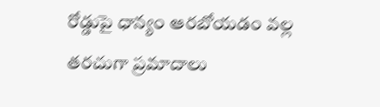రోడ్డుపై ధాన్యం ఆరబోయడం వల్ల తరచుగా ప్రమాదాలు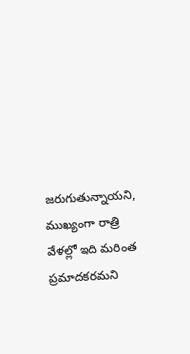జరుగుతున్నాయని, ముఖ్యంగా రాత్రి వేళల్లో ఇది మరింత ప్రమాదకరమని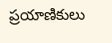ప్రయాణికులు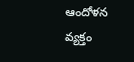ఆందోళన వ్యక్తం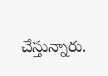చేస్తున్నారు.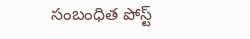సంబంధిత పోస్ట్